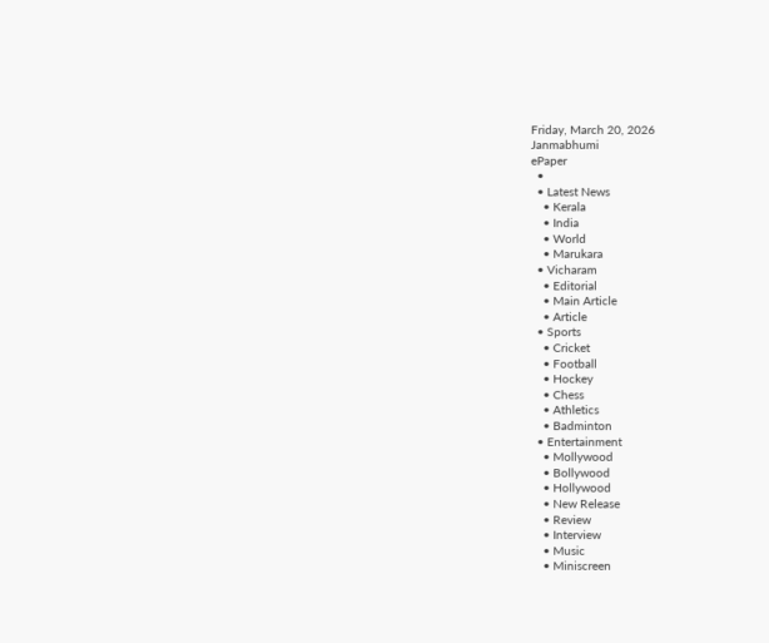Friday, March 20, 2026
Janmabhumi
ePaper
  •
  • Latest News
    • Kerala
    • India
    • World
    • Marukara
  • Vicharam
    • Editorial
    • Main Article
    • Article
  • Sports
    • Cricket
    • Football
    • Hockey
    • Chess
    • Athletics
    • Badminton
  • Entertainment
    • Mollywood
    • Bollywood
    • Hollywood
    • New Release
    • Review
    • Interview
    • Music
    • Miniscreen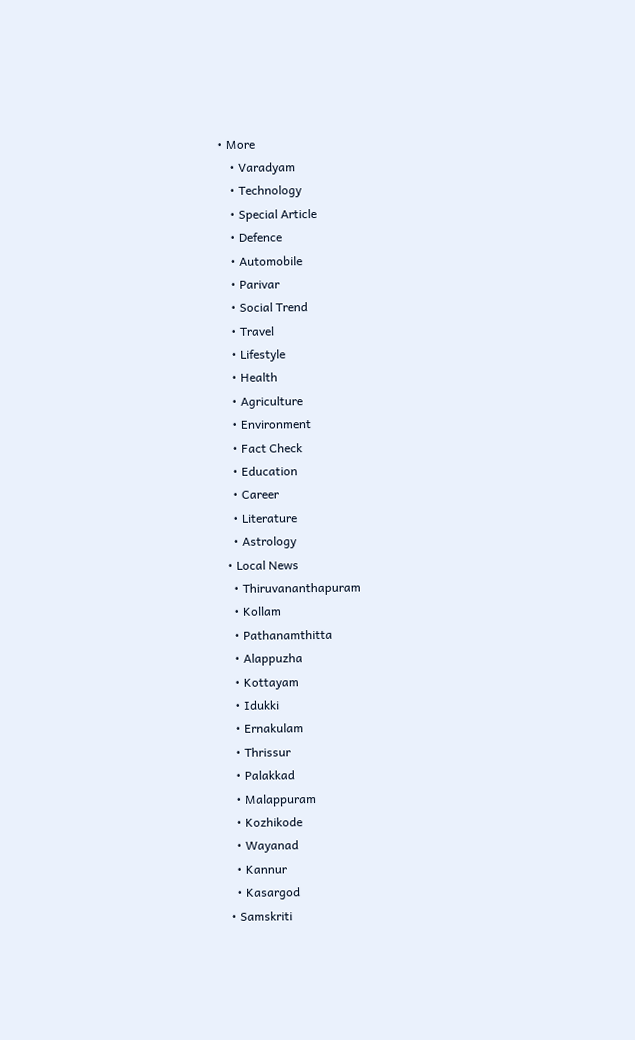• More
    • Varadyam
    • Technology
    • Special Article
    • Defence
    • Automobile
    • Parivar
    • Social Trend
    • Travel
    • Lifestyle
    • Health
    • Agriculture
    • Environment
    • Fact Check
    • Education
    • Career
    • Literature
    • Astrology
  • Local News
    • Thiruvananthapuram
    • Kollam
    • Pathanamthitta
    • Alappuzha
    • Kottayam
    • Idukki
    • Ernakulam
    • Thrissur
    • Palakkad
    • Malappuram
    • Kozhikode
    • Wayanad
    • Kannur
    • Kasargod
  • Samskriti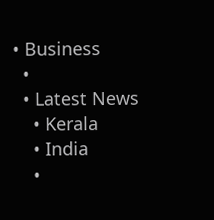• Business
  •
  • Latest News
    • Kerala
    • India
    •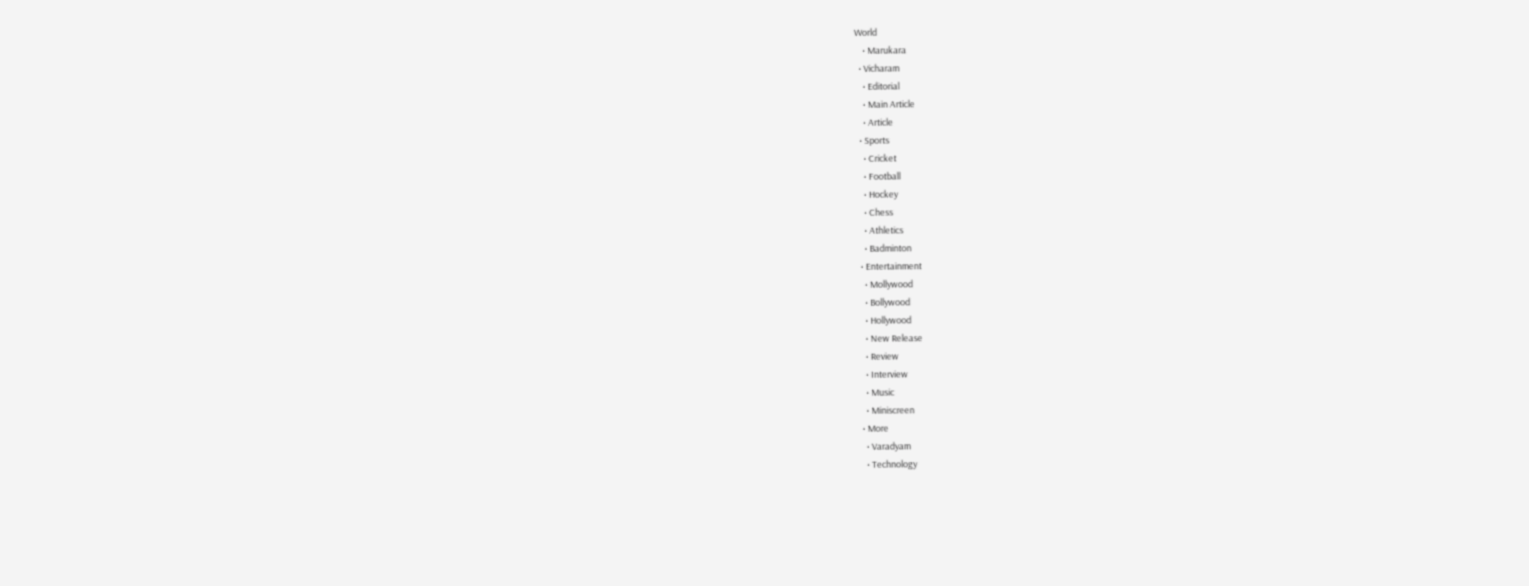World
    • Marukara
  • Vicharam
    • Editorial
    • Main Article
    • Article
  • Sports
    • Cricket
    • Football
    • Hockey
    • Chess
    • Athletics
    • Badminton
  • Entertainment
    • Mollywood
    • Bollywood
    • Hollywood
    • New Release
    • Review
    • Interview
    • Music
    • Miniscreen
  • More
    • Varadyam
    • Technology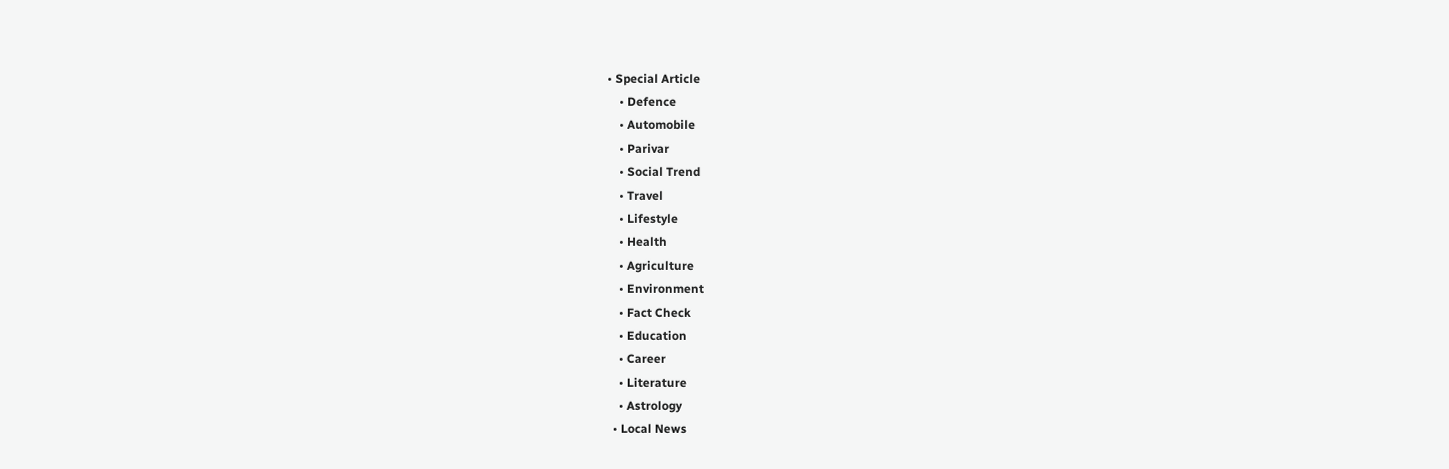• Special Article
    • Defence
    • Automobile
    • Parivar
    • Social Trend
    • Travel
    • Lifestyle
    • Health
    • Agriculture
    • Environment
    • Fact Check
    • Education
    • Career
    • Literature
    • Astrology
  • Local News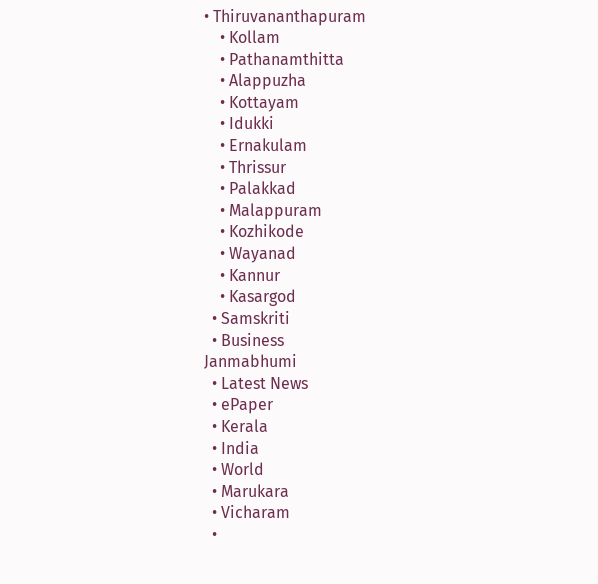• Thiruvananthapuram
    • Kollam
    • Pathanamthitta
    • Alappuzha
    • Kottayam
    • Idukki
    • Ernakulam
    • Thrissur
    • Palakkad
    • Malappuram
    • Kozhikode
    • Wayanad
    • Kannur
    • Kasargod
  • Samskriti
  • Business
Janmabhumi
  • Latest News
  • ePaper
  • Kerala
  • India
  • World
  • Marukara
  • Vicharam
  •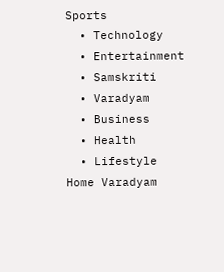Sports
  • Technology
  • Entertainment
  • Samskriti
  • Varadyam
  • Business
  • Health
  • Lifestyle
Home Varadyam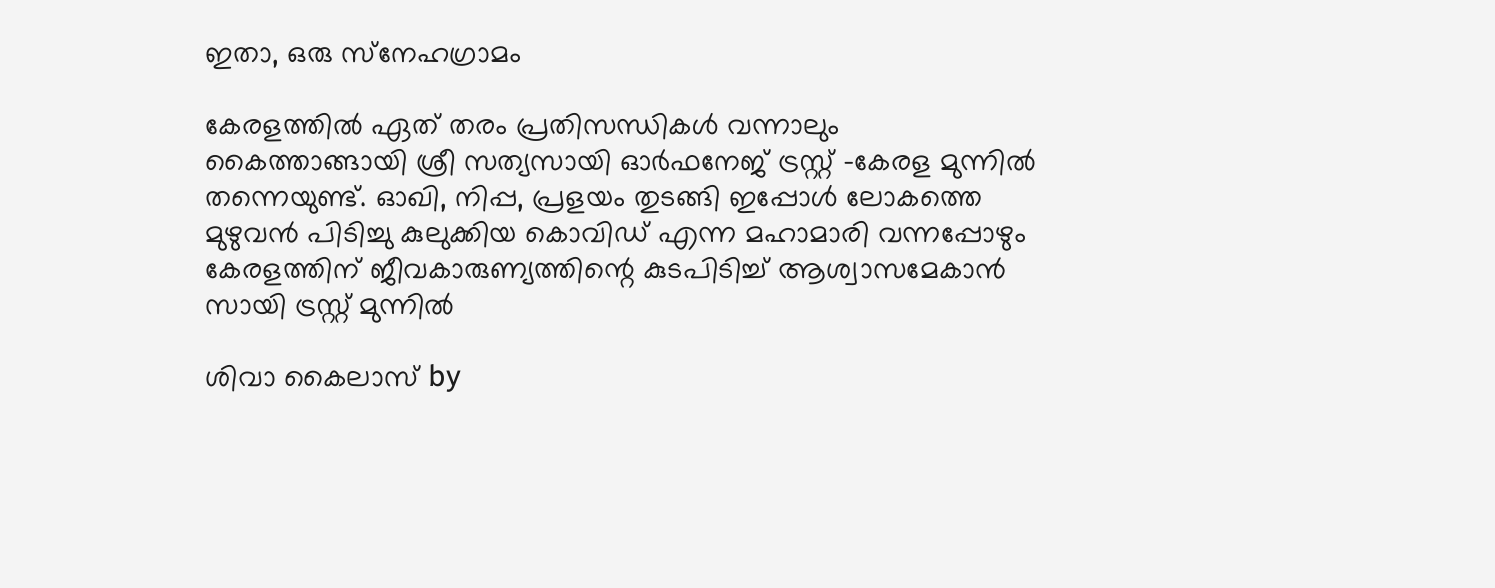ഇതാ, ഒരു സ്‌നേഹഗ്രാമം

കേരളത്തില്‍ ഏത് തരം പ്രതിസന്ധികള്‍ വന്നാലും കൈത്താങ്ങായി ശ്രീ സത്യസായി ഓര്‍ഫനേജ് ട്രസ്റ്റ് -കേരള മുന്നില്‍ തന്നെയുണ്ട്. ഓഖി, നിപ്പ, പ്രളയം തുടങ്ങി ഇപ്പോള്‍ ലോകത്തെ മുഴുവന്‍ പിടിച്ചു കുലുക്കിയ കൊവിഡ് എന്ന മഹാമാരി വന്നപ്പോഴും കേരളത്തിന് ജീവകാരുണ്യത്തിന്റെ കുടപിടിച്ച് ആശ്വാസമേകാന്‍ സായി ട്രസ്റ്റ് മുന്നില്‍

ശിവാ കൈലാസ് by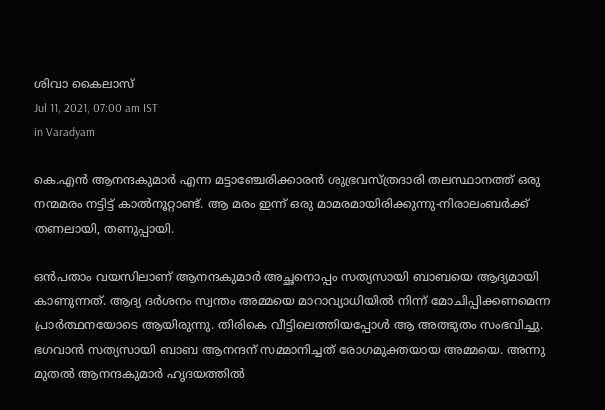ശിവാ കൈലാസ്
Jul 11, 2021, 07:00 am IST
in Varadyam

കെ.എന്‍ ആനന്ദകുമാര്‍ എന്ന മട്ടാഞ്ചേരിക്കാരന്‍ ശുഭ്രവസ്ത്രദാരി തലസ്ഥാനത്ത് ഒരു നന്മമരം നട്ടിട്ട് കാല്‍നൂറ്റാണ്ട്. ആ മരം ഇന്ന് ഒരു മാമരമായിരിക്കുന്നു-നിരാലംബര്‍ക്ക് തണലായി, തണുപ്പായി.

ഒന്‍പതാം വയസിലാണ് ആനന്ദകുമാര്‍ അച്ഛനൊപ്പം സത്യസായി ബാബയെ ആദ്യമായി കാണുന്നത്. ആദ്യ ദര്‍ശനം സ്വന്തം അമ്മയെ മാറാവ്യാധിയില്‍ നിന്ന് മോചിപ്പിക്കണമെന്ന പ്രാര്‍ത്ഥനയോടെ ആയിരുന്നു. തിരികെ വീട്ടിലെത്തിയപ്പോള്‍ ആ അത്ഭുതം സംഭവിച്ചു. ഭഗവാന്‍ സത്യസായി ബാബ ആനന്ദന് സമ്മാനിച്ചത് രോഗമുക്തയായ അമ്മയെ. അന്നു മുതല്‍ ആനന്ദകുമാര്‍ ഹൃദയത്തില്‍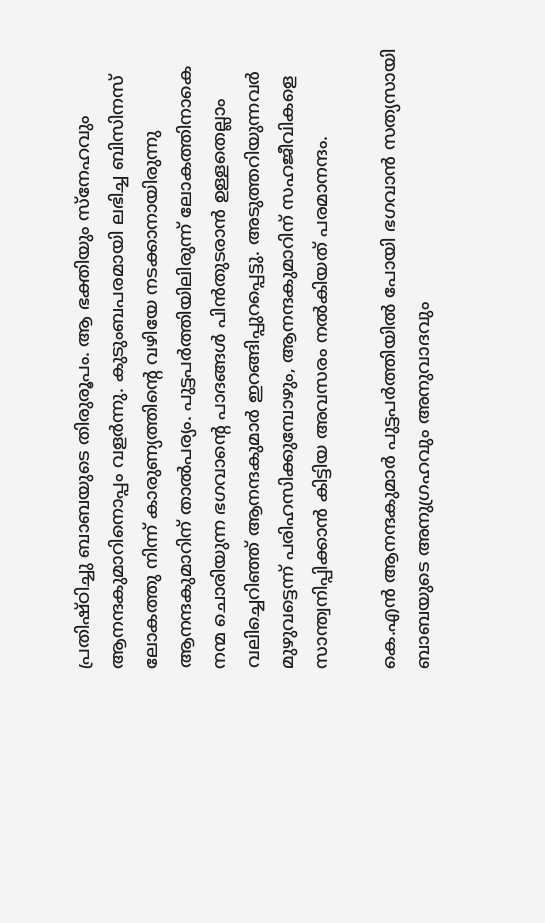പ്രതിഷ്ഠിച്ചു ബാബയുടെ തിരുരൂപം. ആ ഭക്തിയും സ്‌നേഹവും ആനന്ദകുമാറിനൊപ്പം വളര്‍ന്നു. കുടുംബപരമായി ലഭിച്ച ബിസിനസ് ലോകത്തു നിന്ന് കാരുണ്യത്തിന്റെ വഴിയേ നടക്കാനായിരുന്നു ആനന്ദകുമാറിന് താല്‍പര്യം. പുട്ടപര്‍ത്തിയിലിരുന്ന് ലോകത്തിനാകെ നന്മ ചൊരിയുന്ന ഭഗവാന്റെ പാദങ്ങള്‍ പിന്‍തുടരാന്‍ ഉള്ളതെല്ലാം വലിച്ചെറിഞ്ഞ് ആനന്ദകുമാര്‍ ഇറങ്ങിപ്പുറപ്പെട്ടു. അടുത്തറിയുന്നവര്‍ മുഴുവട്ടെന്ന് പരിഹസിക്കുമ്പോഴും, ആനന്ദകുമാറിന് സഹജീവികളെ സാന്ത്വനിപ്പിക്കാന്‍ കിട്ടിയ അവസരം നല്‍കിയത് പരമാനന്ദം.

കെ.എന്‍ ആനന്ദകുമാര്‍ പുട്ടപര്‍ത്തിയില്‍ പോയി ഭഗവാന്‍ സത്യസായി ബാബയുടെ അനുഗ്രഹവും അനുവാദവും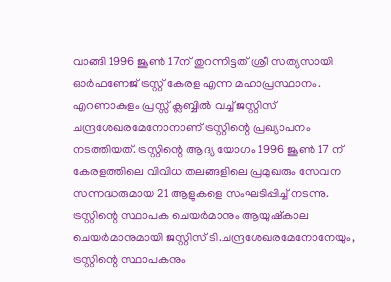വാങ്ങി 1996 ജൂണ്‍ 17ന് തുറന്നിട്ടത് ശ്രീ സത്യസായി ഓര്‍ഫണേജ് ട്രസ്റ്റ് കേരള എന്ന മഹാപ്രസ്ഥാനം. എറണാകുളം പ്രസ്സ് ക്ലബ്ബില്‍ വച്ച് ജസ്റ്റിസ് ചന്ദ്രശേഖരമേനോനാണ് ട്രസ്റ്റിന്റെ പ്രഖ്യാപനം നടത്തിയത്. ട്രസ്റ്റിന്റെ ആദ്യ യോഗം 1996 ജൂണ്‍ 17 ന് കേരളത്തിലെ വിവിധ തലങ്ങളിലെ പ്രമുഖരും സേവന സന്നദ്ധരുമായ 21 ആളുകളെ സംഘടിപ്പിച്ച് നടന്നു. ട്രസ്റ്റിന്റെ സ്ഥാപക ചെയര്‍മാനും ആയുഷ്‌കാല ചെയര്‍മാനുമായി ജസ്റ്റിസ് ടി.ചന്ദ്രശേഖരമേനോനേയും, ട്രസ്റ്റിന്റെ സ്ഥാപകനും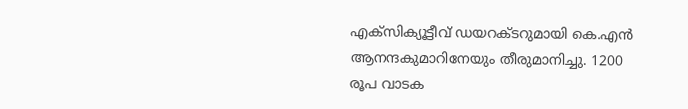എക്സിക്യൂട്ടീവ് ഡയറക്ടറുമായി കെ.എന്‍ ആനന്ദകുമാറിനേയും തീരുമാനിച്ചു. 1200 രൂപ വാടക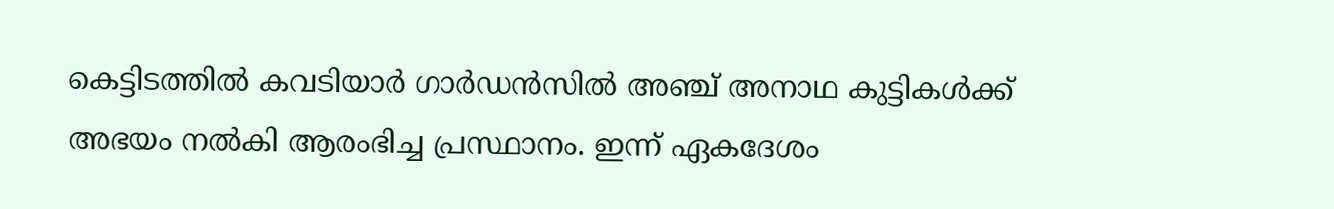കെട്ടിടത്തില്‍ കവടിയാര്‍ ഗാര്‍ഡന്‍സില്‍ അഞ്ച് അനാഥ കുട്ടികള്‍ക്ക് അഭയം നല്‍കി ആരംഭിച്ച പ്രസ്ഥാനം. ഇന്ന് ഏകദേശം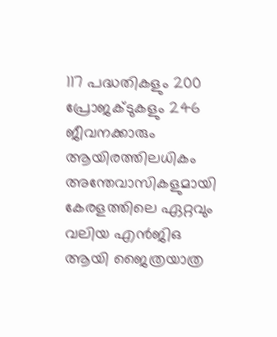117 പദ്ധതികളും 200 പ്രോജക്ടുകളും 246 ജീവനക്കാരും ആയിരത്തിലധികം അന്തേവാസികളുമായി കേരളത്തിലെ ഏറ്റവും വലിയ എന്‍ജിഒ ആയി ജൈത്രയാത്ര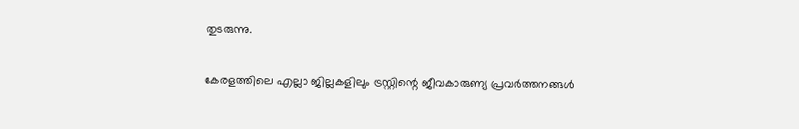തുടരുന്നു.

കേരളത്തിലെ എല്ലാ ജില്ലകളിലും ട്രസ്റ്റിന്റെ ജീവകാരുണ്യ പ്രവര്‍ത്തനങ്ങള്‍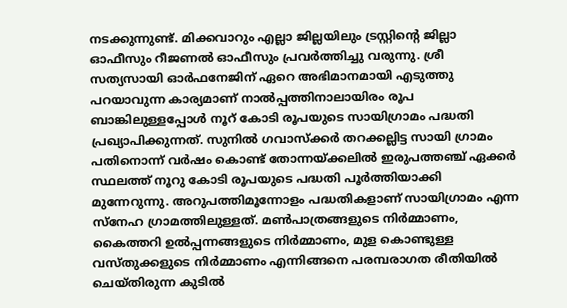നടക്കുന്നുണ്ട്. മിക്കവാറും എല്ലാ ജില്ലയിലും ട്രസ്റ്റിന്റെ ജില്ലാ ഓഫീസും റീജണല്‍ ഓഫീസും പ്രവര്‍ത്തിച്ചു വരുന്നു. ശ്രീ സത്യസായി ഓര്‍ഫനേജിന് ഏറെ അഭിമാനമായി എടുത്തു പറയാവുന്ന കാര്യമാണ് നാല്‍പ്പത്തിനാലായിരം രൂപ ബാങ്കിലുള്ളപ്പോള്‍ നൂറ് കോടി രൂപയുടെ സായിഗ്രാമം പദ്ധതി പ്രഖ്യാപിക്കുന്നത്. സുനില്‍ ഗവാസ്‌ക്കര്‍ തറക്കല്ലിട്ട സായി ഗ്രാമം പതിനൊന്ന് വര്‍ഷം കൊണ്ട് തോന്നയ്‌ക്കലില്‍ ഇരുപത്തഞ്ച് ഏക്കര്‍ സ്ഥലത്ത് നൂറു കോടി രൂപയുടെ പദ്ധതി പൂര്‍ത്തിയാക്കി മുന്നേറുന്നു. അറുപത്തിമൂന്നോളം പദ്ധതികളാണ് സായിഗ്രാമം എന്ന സ്‌നേഹ ഗ്രാമത്തിലുള്ളത്. മണ്‍പാത്രങ്ങളുടെ നിര്‍മ്മാണം, കൈത്തറി ഉല്‍പ്പന്നങ്ങളുടെ നിര്‍മ്മാണം, മുള കൊണ്ടുള്ള വസ്തുക്കളുടെ നിര്‍മ്മാണം എന്നിങ്ങനെ പരമ്പരാഗത രീതിയില്‍ ചെയ്തിരുന്ന കുടില്‍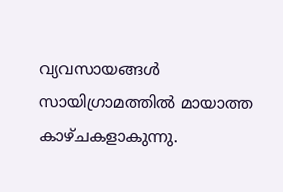വ്യവസായങ്ങള്‍ സായിഗ്രാമത്തില്‍ മായാത്ത കാഴ്ചകളാകുന്നു.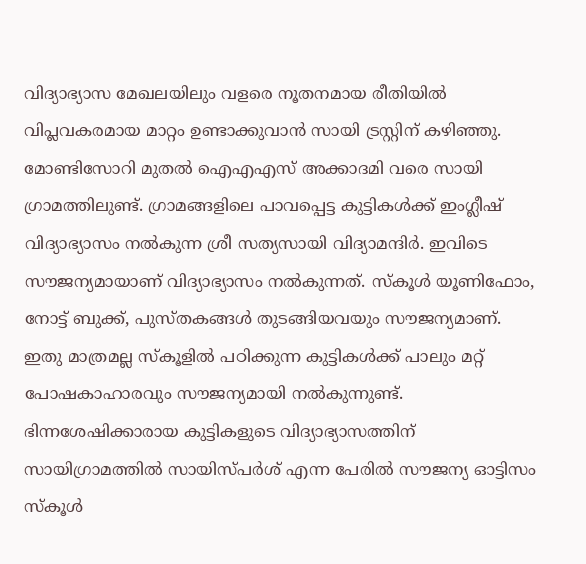വിദ്യാഭ്യാസ മേഖലയിലും വളരെ നൂതനമായ രീതിയില്‍ വിപ്ലവകരമായ മാറ്റം ഉണ്ടാക്കുവാന്‍ സായി ട്രസ്റ്റിന് കഴിഞ്ഞു. മോണ്ടിസോറി മുതല്‍ ഐഎഎസ് അക്കാദമി വരെ സായി ഗ്രാമത്തിലുണ്ട്. ഗ്രാമങ്ങളിലെ പാവപ്പെട്ട കുട്ടികള്‍ക്ക് ഇംഗ്ലീഷ് വിദ്യാഭ്യാസം നല്‍കുന്ന ശ്രീ സത്യസായി വിദ്യാമന്ദിര്‍. ഇവിടെ സൗജന്യമായാണ് വിദ്യാഭ്യാസം നല്‍കുന്നത്. സ്‌കൂള്‍ യൂണിഫോം, നോട്ട് ബുക്ക്, പുസ്തകങ്ങള്‍ തുടങ്ങിയവയും സൗജന്യമാണ്. ഇതു മാത്രമല്ല സ്‌കൂളില്‍ പഠിക്കുന്ന കുട്ടികള്‍ക്ക് പാലും മറ്റ് പോഷകാഹാരവും സൗജന്യമായി നല്‍കുന്നുണ്ട്. ഭിന്നശേഷിക്കാരായ കുട്ടികളുടെ വിദ്യാഭ്യാസത്തിന് സായിഗ്രാമത്തില്‍ സായിസ്പര്‍ശ് എന്ന പേരില്‍ സൗജന്യ ഓട്ടിസം സ്‌കൂള്‍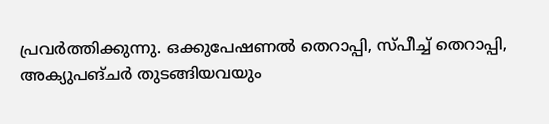പ്രവര്‍ത്തിക്കുന്നു. ഒക്കുപേഷണല്‍ തെറാപ്പി, സ്പീച്ച് തെറാപ്പി, അക്യുപങ്ചര്‍ തുടങ്ങിയവയും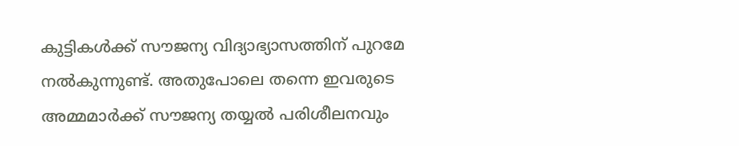കുട്ടികള്‍ക്ക് സൗജന്യ വിദ്യാഭ്യാസത്തിന് പുറമേ നല്‍കുന്നുണ്ട്. അതുപോലെ തന്നെ ഇവരുടെ അമ്മമാര്‍ക്ക് സൗജന്യ തയ്യല്‍ പരിശീലനവും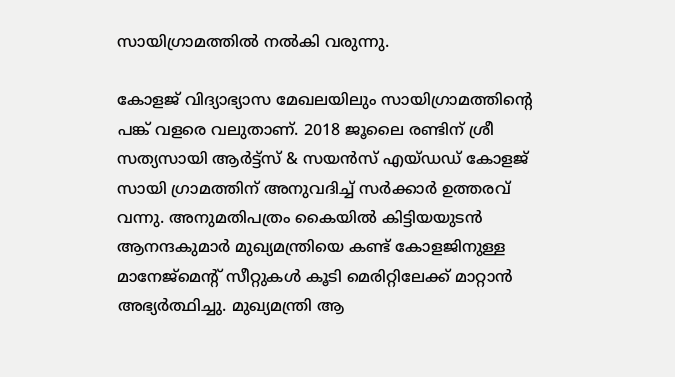സായിഗ്രാമത്തില്‍ നല്‍കി വരുന്നു.

കോളജ് വിദ്യാഭ്യാസ മേഖലയിലും സായിഗ്രാമത്തിന്റെ പങ്ക് വളരെ വലുതാണ്. 2018 ജൂലൈ രണ്ടിന് ശ്രീ സത്യസായി ആര്‍ട്ട്സ് & സയന്‍സ് എയ്ഡഡ് കോളജ് സായി ഗ്രാമത്തിന് അനുവദിച്ച് സര്‍ക്കാര്‍ ഉത്തരവ് വന്നു. അനുമതിപത്രം കൈയില്‍ കിട്ടിയയുടന്‍ ആനന്ദകുമാര്‍ മുഖ്യമന്ത്രിയെ കണ്ട് കോളജിനുള്ള മാനേജ്മെന്റ് സീറ്റുകള്‍ കൂടി മെരിറ്റിലേക്ക് മാറ്റാന്‍ അഭ്യര്‍ത്ഥിച്ചു. മുഖ്യമന്ത്രി ആ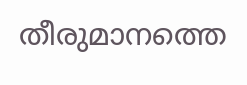തീരുമാനത്തെ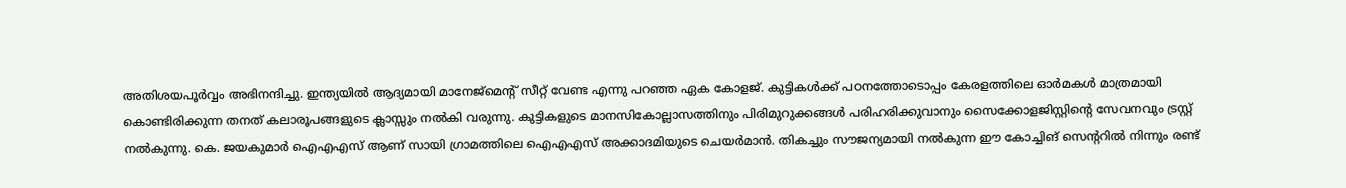അതിശയപൂര്‍വ്വം അഭിനന്ദിച്ചു. ഇന്ത്യയില്‍ ആദ്യമായി മാനേജ്മെന്റ് സീറ്റ് വേണ്ട എന്നു പറഞ്ഞ ഏക കോളജ്. കുട്ടികള്‍ക്ക് പഠനത്തോടൊപ്പം കേരളത്തിലെ ഓര്‍മകള്‍ മാത്രമായി കൊണ്ടിരിക്കുന്ന തനത് കലാരൂപങ്ങളുടെ ക്ലാസ്സും നല്‍കി വരുന്നു. കുട്ടികളുടെ മാനസികോല്ലാസത്തിനും പിരിമുറുക്കങ്ങള്‍ പരിഹരിക്കുവാനും സൈക്കോളജിസ്റ്റിന്റെ സേവനവും ട്രസ്റ്റ് നല്‍കുന്നു. കെ. ജയകുമാര്‍ ഐഎഎസ് ആണ് സായി ഗ്രാമത്തിലെ ഐഎഎസ് അക്കാദമിയുടെ ചെയര്‍മാന്‍. തികച്ചും സൗജന്യമായി നല്‍കുന്ന ഈ കോച്ചിങ് സെന്ററില്‍ നിന്നും രണ്ട്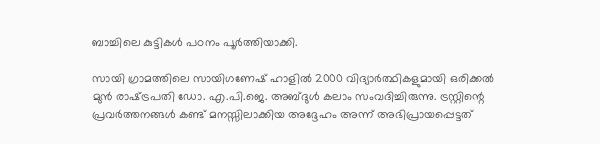ബാച്ചിലെ കുട്ടികള്‍ പഠനം പൂര്‍ത്തിയാക്കി.

സായി ഗ്രാമത്തിലെ സായിഗണേഷ് ഹാളില്‍ 2000 വിദ്യാര്‍ത്ഥികളുമായി ഒരിക്കല്‍ മുന്‍ രാഷ്‌ട്രപതി ഡോ. എ.പി.ജെ. അബ്ദുള്‍ കലാം സംവദിച്ചിരുന്നു. ട്രസ്റ്റിന്റെ പ്രവര്‍ത്തനങ്ങള്‍ കണ്ട് മനസ്സിലാക്കിയ അദ്ദേഹം അന്ന് അഭിപ്രായപ്പെട്ടത്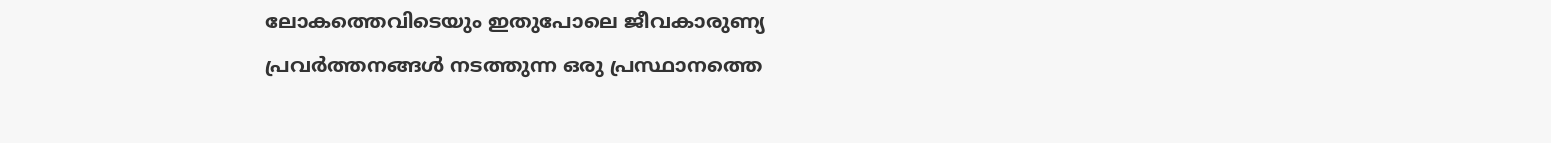ലോകത്തെവിടെയും ഇതുപോലെ ജീവകാരുണ്യ പ്രവര്‍ത്തനങ്ങള്‍ നടത്തുന്ന ഒരു പ്രസ്ഥാനത്തെ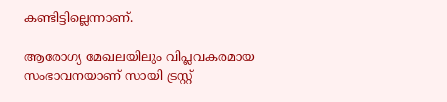കണ്ടിട്ടില്ലെന്നാണ്.

ആരോഗ്യ മേഖലയിലും വിപ്ലവകരമായ സംഭാവനയാണ് സായി ട്രസ്റ്റ്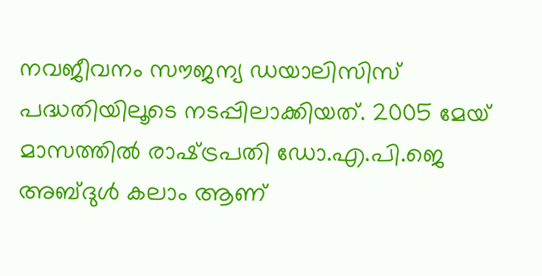നവജീവനം സൗജന്യ ഡയാലിസിസ് പദ്ധതിയിലൂടെ നടപ്പിലാക്കിയത്. 2005 മേയ് മാസത്തില്‍ രാഷ്‌ട്രപതി ഡോ.എ.പി.ജെ അബ്ദുള്‍ കലാം ആണ്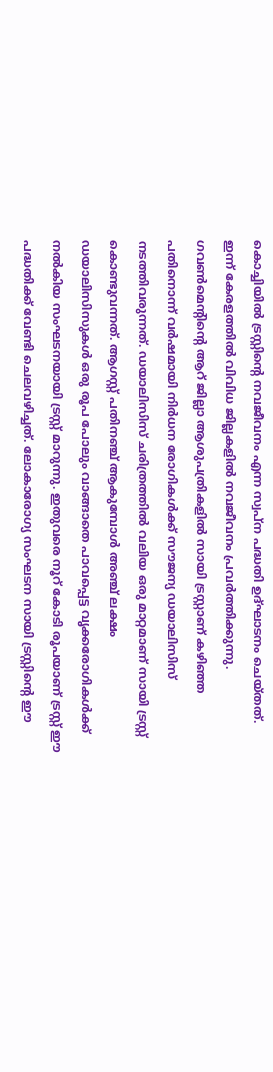കൊച്ചിയില്‍ ട്രസ്റ്റിന്റെ നവജീവനം എന്ന സ്വപ്‌ന പദ്ധതി ഉദ്ഘാടനം ചെയ്തത്. ഇന്ന് കേരളത്തില്‍ വിവിധ ജില്ലകളില്‍ നവജീവനം പ്രവര്‍ത്തിക്കുന്നു. ഗവണ്‍മെന്റിന്റെ ആറ് ജില്ലാ ആശുപത്രികളില്‍ സായി ട്രസ്റ്റാണ് കഴിഞ്ഞ പതിനൊന്ന് വര്‍ഷമായി നിര്‍ധന രോഗികള്‍ക്ക് സൗജന്യ ഡയാലിസിസ് നടത്തിവരുന്നത്. ഡയാലിസിസ് ചരിത്രത്തില്‍ വലിയ ഒരു മാറ്റമാണ് സായി ട്രസ്റ്റ് കൊണ്ടുവന്നത്. ആഗസ്റ്റ് പതിനഞ്ച് ആകുമ്പോള്‍ അഞ്ച് ലക്ഷം ഡയാലിസിസുകള്‍ ഒരു രൂപ പോലും വാങ്ങാതെ പാവപ്പെട്ട വൃക്കരോഗികള്‍ക്ക് നല്‍കിയ സംഘടനയായി ട്രസ്റ്റ് മാറുന്നു. ഇതുവരെ നൂറ് കോടി രൂപയാണ് ട്രസ്റ്റ് ഈ പദ്ധതിക്ക് വേണ്ടി ചെലവഴിച്ചത്. ലോകാരോഗ്യ സംഘടന സായി ട്രസ്റ്റിന്റെ ഈ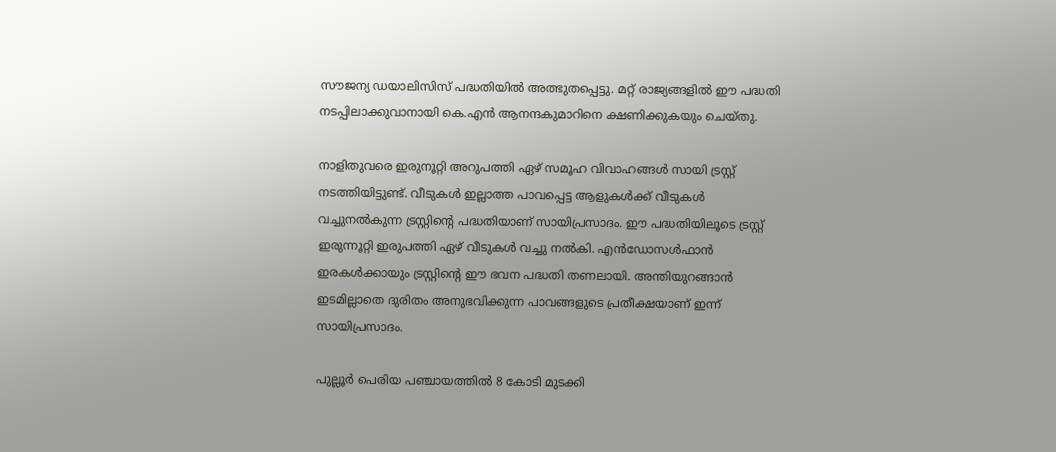സൗജന്യ ഡയാലിസിസ് പദ്ധതിയില്‍ അത്ഭുതപ്പെട്ടു. മറ്റ് രാജ്യങ്ങളില്‍ ഈ പദ്ധതി നടപ്പിലാക്കുവാനായി കെ.എന്‍ ആനന്ദകുമാറിനെ ക്ഷണിക്കുകയും ചെയ്തു.

നാളിതുവരെ ഇരുനൂറ്റി അറുപത്തി ഏഴ് സമൂഹ വിവാഹങ്ങള്‍ സായി ട്രസ്റ്റ് നടത്തിയിട്ടുണ്ട്. വീടുകള്‍ ഇല്ലാത്ത പാവപ്പെട്ട ആളുകള്‍ക്ക് വീടുകള്‍ വച്ചുനല്‍കുന്ന ട്രസ്റ്റിന്റെ പദ്ധതിയാണ് സായിപ്രസാദം. ഈ പദ്ധതിയിലൂടെ ട്രസ്റ്റ് ഇരുന്നൂറ്റി ഇരുപത്തി ഏഴ് വീടുകള്‍ വച്ചു നല്‍കി. എന്‍ഡോസള്‍ഫാന്‍ ഇരകള്‍ക്കായും ട്രസ്റ്റിന്റെ ഈ ഭവന പദ്ധതി തണലായി. അന്തിയുറങ്ങാന്‍ ഇടമില്ലാതെ ദുരിതം അനുഭവിക്കുന്ന പാവങ്ങളുടെ പ്രതീക്ഷയാണ് ഇന്ന് സായിപ്രസാദം.

പുല്ലൂര്‍ പെരിയ പഞ്ചായത്തില്‍ 8 കോടി മുടക്കി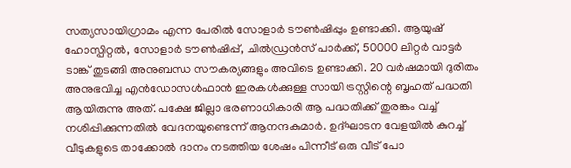സത്യസായിഗ്രാമം എന്ന പേരില്‍ സോളാര്‍ ടൗണ്‍ഷിപ്പും ഉണ്ടാക്കി. ആയുഷ് ഹോസ്പിറ്റല്‍, സോളാര്‍ ടൗണ്‍ഷിപ്പ്, ചില്‍ഡ്രന്‍സ് പാര്‍ക്ക്, 50000 ലിറ്റര്‍ വാട്ടര്‍ ടാങ്ക് തുടങ്ങി അനുബന്ധ സൗകര്യങ്ങളും അവിടെ ഉണ്ടാക്കി. 20 വര്‍ഷമായി ദുരിതം അനുഭവിച്ച എന്‍ഡോസള്‍ഫാന്‍ ഇരകള്‍ക്കുള്ള സായി ട്രസ്റ്റിന്റെ ബൃഹത് പദ്ധതി ആയിരുന്നു അത്. പക്ഷേ ജില്ലാ ഭരണാധികാരി ആ പദ്ധതിക്ക് തുരങ്കം വച്ച് നശിപ്പിക്കുന്നതില്‍ വേദനയുണ്ടെന്ന് ആനന്ദകുമാര്‍. ഉദ്ഘാടന വേളയില്‍ കുറച്ച് വീടുകളുടെ താക്കോല്‍ ദാനം നടത്തിയ ശേഷം പിന്നീട് ഒരു വീട് പോ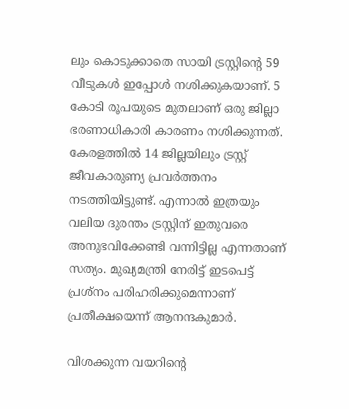ലും കൊടുക്കാതെ സായി ട്രസ്റ്റിന്റെ 59 വീടുകള്‍ ഇപ്പോള്‍ നശിക്കുകയാണ്. 5 കോടി രൂപയുടെ മുതലാണ് ഒരു ജില്ലാ ഭരണാധികാരി കാരണം നശിക്കുന്നത്. കേരളത്തില്‍ 14 ജില്ലയിലും ട്രസ്റ്റ് ജീവകാരുണ്യ പ്രവര്‍ത്തനം നടത്തിയിട്ടുണ്ട്. എന്നാല്‍ ഇത്രയും വലിയ ദുരന്തം ട്രസ്റ്റിന് ഇതുവരെ അനുഭവിക്കേണ്ടി വന്നിട്ടില്ല എന്നതാണ് സത്യം. മുഖ്യമന്ത്രി നേരിട്ട് ഇടപെട്ട് പ്രശ്നം പരിഹരിക്കുമെന്നാണ് പ്രതീക്ഷയെന്ന് ആനന്ദകുമാര്‍.

വിശക്കുന്ന വയറിന്റെ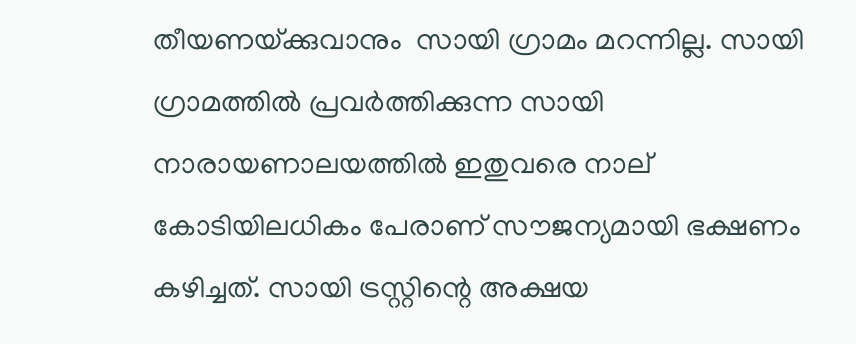തീയണയ്‌ക്കുവാനും  സായി ഗ്രാമം മറന്നില്ല. സായി ഗ്രാമത്തില്‍ പ്രവര്‍ത്തിക്കുന്ന സായി നാരായണാലയത്തില്‍ ഇതുവരെ നാല് കോടിയിലധികം പേരാണ് സൗജന്യമായി ഭക്ഷണം കഴിച്ചത്. സായി ട്രസ്റ്റിന്റെ അക്ഷയ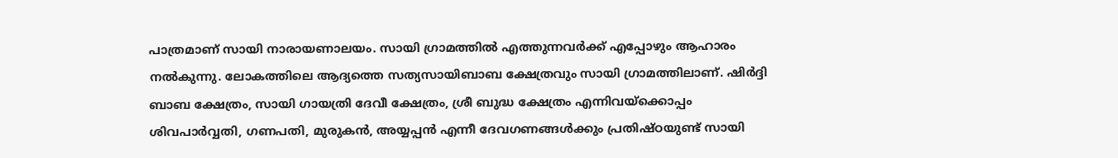പാത്രമാണ് സായി നാരായണാലയം. സായി ഗ്രാമത്തില്‍ എത്തുന്നവര്‍ക്ക് എപ്പോഴും ആഹാരം നല്‍കുന്നു. ലോകത്തിലെ ആദ്യത്തെ സത്യസായിബാബ ക്ഷേത്രവും സായി ഗ്രാമത്തിലാണ്. ഷിര്‍ദ്ദി ബാബ ക്ഷേത്രം, സായി ഗായത്രി ദേവീ ക്ഷേത്രം, ശ്രീ ബുദ്ധ ക്ഷേത്രം എന്നിവയ്‌ക്കൊപ്പം ശിവപാര്‍വ്വതി, ഗണപതി, മുരുകന്‍, അയ്യപ്പന്‍ എന്നീ ദേവഗണങ്ങള്‍ക്കും പ്രതിഷ്ഠയുണ്ട് സായി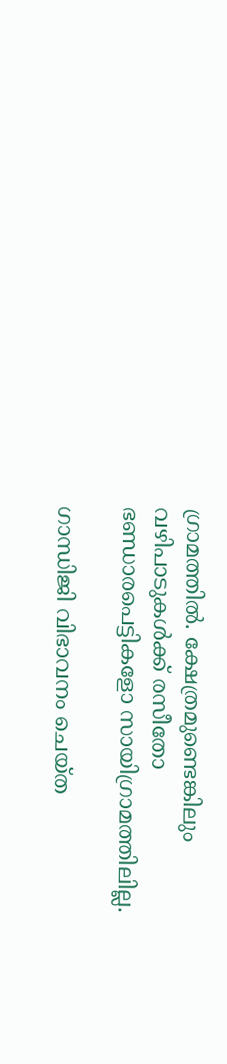ഗ്രാമത്തില്‍. ക്ഷേത്രമുണ്ടെങ്കിലും വഴിപാടുകള്‍ക്ക് രസീതോ ഭണ്ഡാരപെട്ടികളോ സായിഗ്രാമത്തിലില്ല.

ഗാന്ധിജി വിഭാവനം ചെയ്ത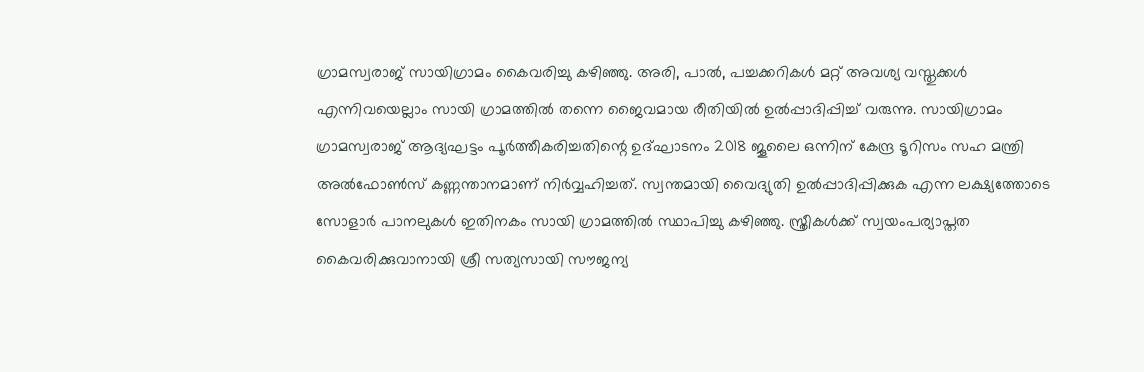ഗ്രാമസ്വരാജ് സായിഗ്രാമം കൈവരിച്ചു കഴിഞ്ഞു. അരി, പാല്‍, പച്ചക്കറികള്‍ മറ്റ് അവശ്യ വസ്തുക്കള്‍ എന്നിവയെല്ലാം സായി ഗ്രാമത്തില്‍ തന്നെ ജൈവമായ രീതിയില്‍ ഉല്‍പ്പാദിപ്പിച്ച് വരുന്നു. സായിഗ്രാമം ഗ്രാമസ്വരാജ് ആദ്യഘട്ടം പൂര്‍ത്തീകരിച്ചതിന്റെ ഉദ്ഘാടനം 2018 ജൂലൈ ഒന്നിന് കേന്ദ്ര ടൂറിസം സഹ മന്ത്രി അല്‍ഫോണ്‍സ് കണ്ണന്താനമാണ് നിര്‍വ്വഹിച്ചത്. സ്വന്തമായി വൈദ്യുതി ഉല്‍പ്പാദിപ്പിക്കുക എന്ന ലക്ഷ്യത്തോടെ സോളാര്‍ പാനലുകള്‍ ഇതിനകം സായി ഗ്രാമത്തില്‍ സ്ഥാപിച്ചു കഴിഞ്ഞു. സ്ത്രീകള്‍ക്ക് സ്വയംപര്യാപ്തത കൈവരിക്കുവാനായി ശ്രീ സത്യസായി സൗജന്യ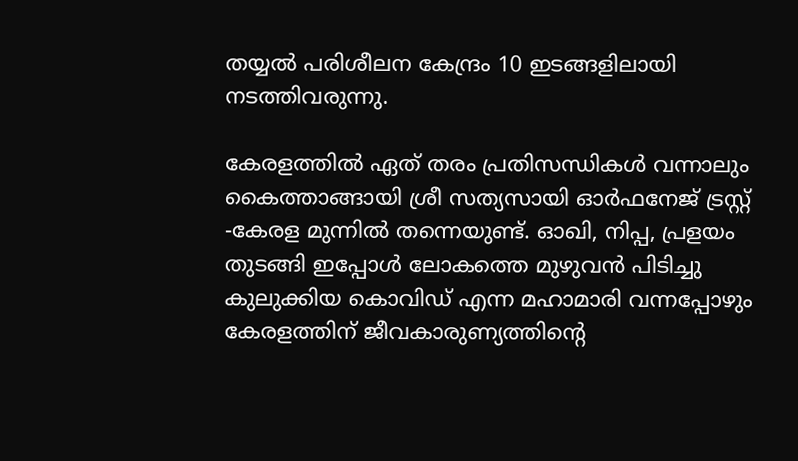തയ്യല്‍ പരിശീലന കേന്ദ്രം 10 ഇടങ്ങളിലായി നടത്തിവരുന്നു.

കേരളത്തില്‍ ഏത് തരം പ്രതിസന്ധികള്‍ വന്നാലും കൈത്താങ്ങായി ശ്രീ സത്യസായി ഓര്‍ഫനേജ് ട്രസ്റ്റ് -കേരള മുന്നില്‍ തന്നെയുണ്ട്. ഓഖി, നിപ്പ, പ്രളയം തുടങ്ങി ഇപ്പോള്‍ ലോകത്തെ മുഴുവന്‍ പിടിച്ചു കുലുക്കിയ കൊവിഡ് എന്ന മഹാമാരി വന്നപ്പോഴും കേരളത്തിന് ജീവകാരുണ്യത്തിന്റെ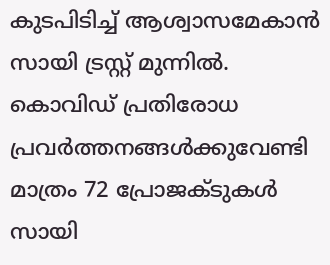കുടപിടിച്ച് ആശ്വാസമേകാന്‍ സായി ട്രസ്റ്റ് മുന്നില്‍. കൊവിഡ് പ്രതിരോധ പ്രവര്‍ത്തനങ്ങള്‍ക്കുവേണ്ടി മാത്രം 72 പ്രോജക്ടുകള്‍ സായി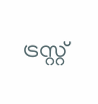ട്രസ്റ്റ്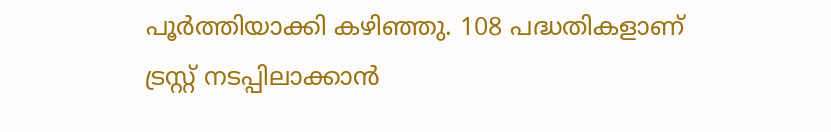പൂര്‍ത്തിയാക്കി കഴിഞ്ഞു. 108 പദ്ധതികളാണ് ട്രസ്റ്റ് നടപ്പിലാക്കാന്‍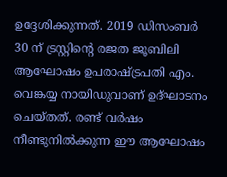ഉദ്ദേശിക്കുന്നത്. 2019 ഡിസംബര്‍ 30 ന് ട്രസ്റ്റിന്റെ രജത ജൂബിലി ആഘോഷം ഉപരാഷ്‌ട്രപതി എം. വെങ്കയ്യ നായിഡുവാണ് ഉദ്ഘാടനം ചെയ്തത്. രണ്ട് വര്‍ഷം നീണ്ടുനില്‍ക്കുന്ന ഈ ആഘോഷം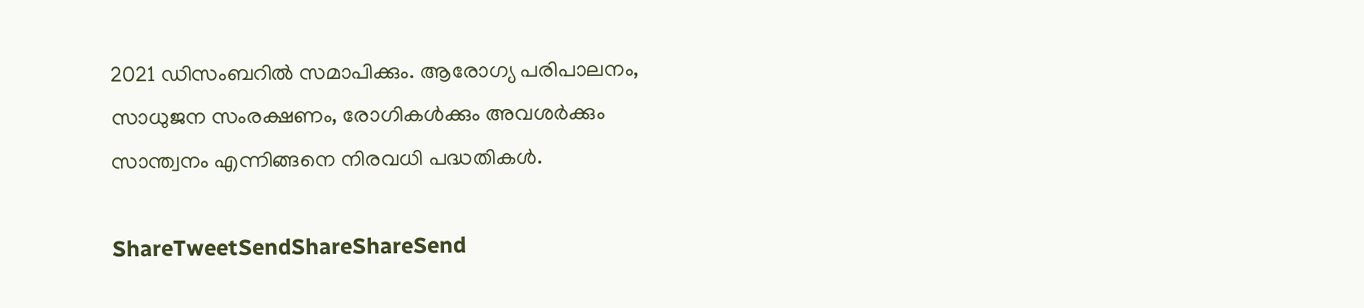2021 ഡിസംബറില്‍ സമാപിക്കും. ആരോഗ്യ പരിപാലനം, സാധുജന സംരക്ഷണം, രോഗികള്‍ക്കും അവശര്‍ക്കും സാന്ത്വനം എന്നിങ്ങനെ നിരവധി പദ്ധതികള്‍.

ShareTweetSendShareShareSend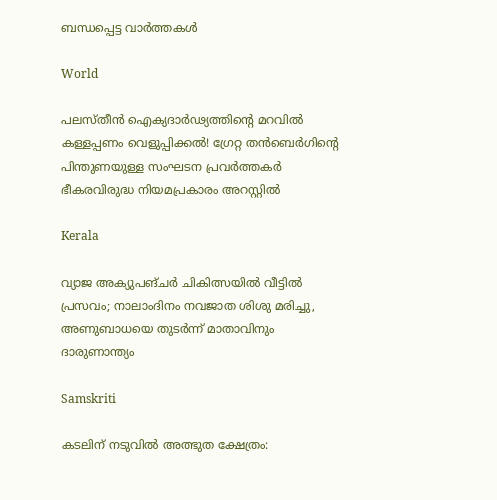ബന്ധപ്പെട്ട വാര്‍ത്തകള്‍

World

പലസ്തീൻ ഐക്യദാർഢ്യത്തിന്റെ മറവിൽ കള്ളപ്പണം വെളുപ്പിക്കൽ! ഗ്രേറ്റ തന്‍ബെര്‍ഗിന്റെ പിന്തുണയുള്ള സംഘടന പ്രവർത്തകർ ഭീകരവിരുദ്ധ നിയമപ്രകാരം അറസ്റ്റിൽ

Kerala

വ്യാജ അക്യുപങ്ചർ ചികിത്സയിൽ വീട്ടിൽ പ്രസവം; നാലാംദിനം നവജാത ശിശു മരിച്ചു, അണുബാധയെ തുടർന്ന് മാതാവിനും ദാരുണാന്ത്യം

Samskriti

കടലിന് നടുവില്‍ അത്ഭുത ക്ഷേത്രം: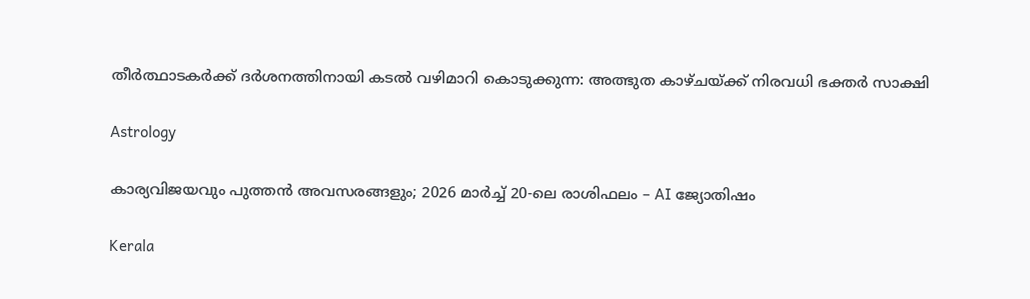തീര്‍ത്ഥാടകര്‍ക്ക് ദര്‍ശനത്തിനായി കടല്‍ വഴിമാറി കൊടുക്കുന്ന: അത്ഭുത കാഴ്ചയ്‌ക്ക് നിരവധി ഭക്തര്‍ സാക്ഷി

Astrology

കാര്യവിജയവും പുത്തൻ അവസരങ്ങളും; 2026 മാർച്ച് 20-ലെ രാശിഫലം – AI ജ്യോതിഷം

Kerala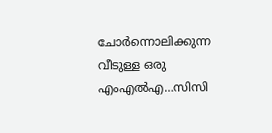ചോര്‍ന്നൊലിക്കുന്ന വീടുള്ള ഒരു എംഎല്‍എ…സിസി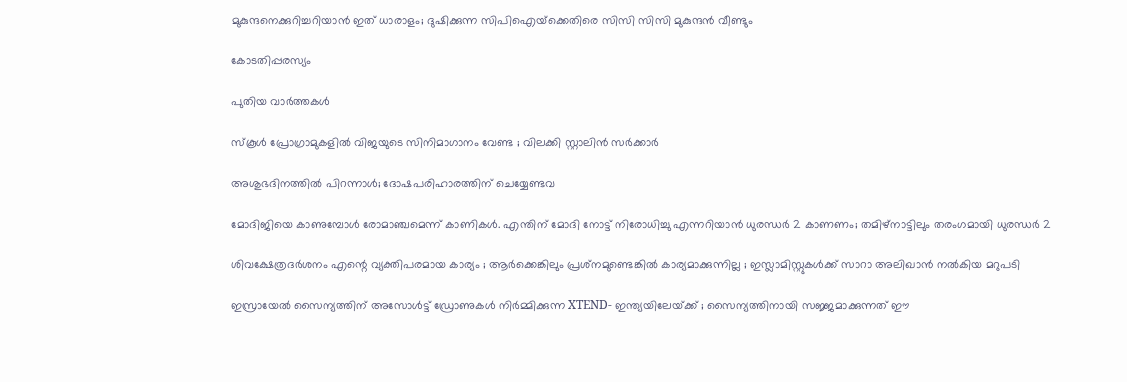മുകുന്ദനെക്കുറിച്ചറിയാന്‍ ഇത് ധാരാളം; ദുഷിക്കുന്ന സിപിഐയ്‌ക്കെതിരെ സിസി സിസി മുകുന്ദന്‍ വീണ്ടും

കോടതിപ്പരസ്യം

പുതിയ വാര്‍ത്തകള്‍

സ്കൂൾ പ്രോഗ്രാമുകളിൽ വിജയുടെ സിനിമാഗാനം വേണ്ട ; വിലക്കി സ്റ്റാലിൻ സർക്കാർ

അശുഭദിനത്തിൽ പിറന്നാൾ; ദോഷപരിഹാരത്തിന് ചെയ്യേണ്ടവ

മോദിജിയെ കാണുമ്പോള്‍ രോമാഞ്ചമെന്ന് കാണികള്‍. എന്തിന് മോദി നോട്ട് നിരോധിച്ചു എന്നറിയാന്‍ ധുരന്ധര്‍ 2 കാണണം; തമിഴ്നാട്ടിലും തരംഗമായി ധുരന്ധര്‍ 2

ശിവക്ഷേത്രദർശനം എന്റെ വ്യക്തിപരമായ കാര്യം ; ആർക്കെങ്കിലും പ്രശ്‌നമുണ്ടെങ്കിൽ കാര്യമാക്കുന്നില്ല ; ഇസ്ലാമിസ്റ്റുകൾക്ക് സാറാ അലിഖാൻ നൽകിയ മറുപടി

ഇസ്രായേൽ സൈന്യത്തിന് അസോൾട്ട് ഡ്രോണുകൾ നിർമ്മിക്കുന്ന XTEND- ഇന്ത്യയിലേയ്‌ക്ക് ; സൈന്യത്തിനായി സജ്ജമാക്കുന്നത് ഈ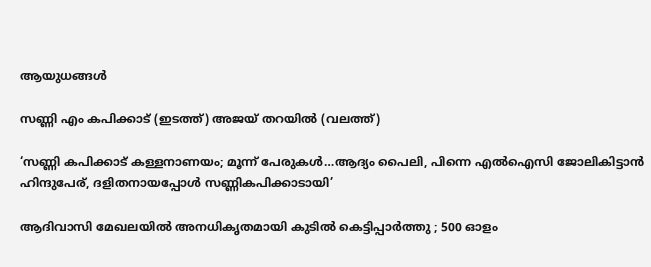ആയുധങ്ങൾ

സണ്ണി എം കപിക്കാട് (ഇടത്ത്) അജയ് തറയില്‍ (വലത്ത്)

‘സണ്ണി കപിക്കാട് കള്ളനാണയം; മൂന്ന് പേരുകള്‍…ആദ്യം പൈലി, പിന്നെ എല്‍ഐസി ജോലികിട്ടാന്‍ ഹിന്ദുപേര്, ദളിതനായപ്പോള്‍ സണ്ണികപിക്കാടായി’

ആദിവാസി മേഖലയിൽ അനധികൃതമായി കുടിൽ കെട്ടിപ്പാർത്തു ; 500 ഓളം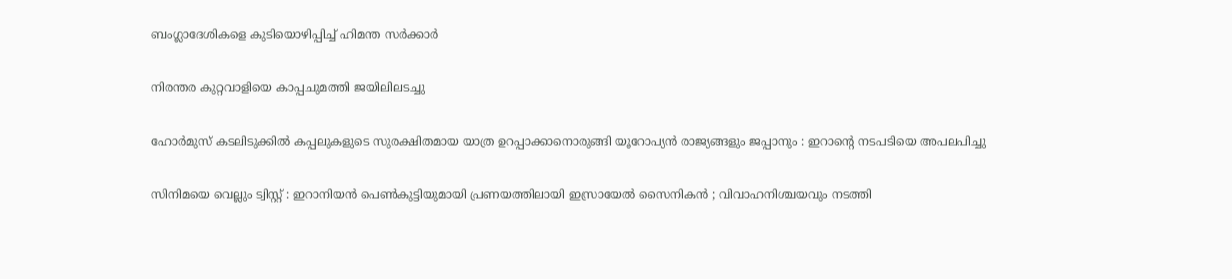ബംഗ്ലാദേശികളെ കുടിയൊഴിപ്പിച്ച് ഹിമന്ത സർക്കാർ

നിരന്തര കുറ്റവാളിയെ കാപ്പചുമത്തി ജയിലിലടച്ചു

ഹോർമുസ് കടലിടുക്കിൽ കപ്പലുകളുടെ സുരക്ഷിതമായ യാത്ര ഉറപ്പാക്കാനൊരുങ്ങി യൂറോപ്യൻ രാജ്യങ്ങളും ജപ്പാനും : ഇറാന്റെ നടപടിയെ അപലപിച്ചു

സിനിമയെ വെല്ലും ട്വിസ്റ്റ് : ഇറാനിയൻ പെൺകുട്ടിയുമായി പ്രണയത്തിലായി ഇസ്രായേൽ സൈനികൻ ; വിവാഹനിശ്ചയവും നടത്തി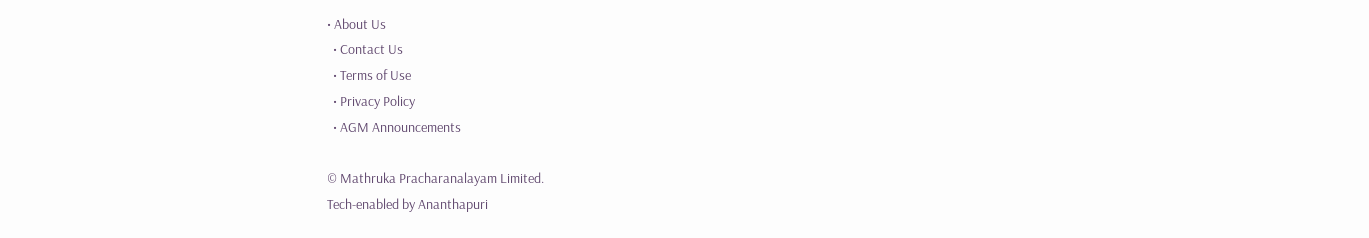• About Us
  • Contact Us
  • Terms of Use
  • Privacy Policy
  • AGM Announcements

© Mathruka Pracharanalayam Limited.
Tech-enabled by Ananthapuri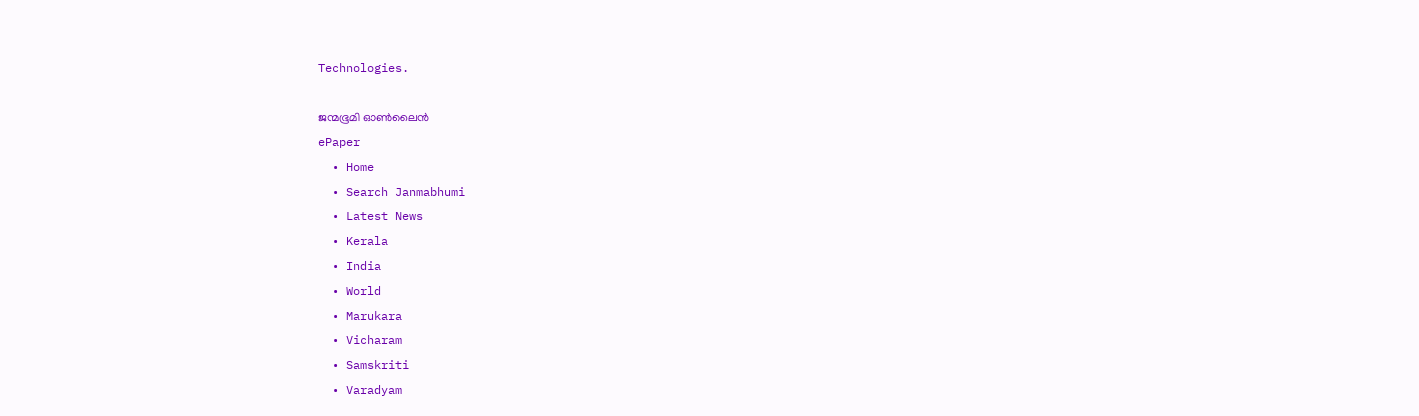Technologies.

ജന്മഭൂമി ഓണ്‍ലൈന്‍
ePaper
  • Home
  • Search Janmabhumi
  • Latest News
  • Kerala
  • India
  • World
  • Marukara
  • Vicharam
  • Samskriti
  • Varadyam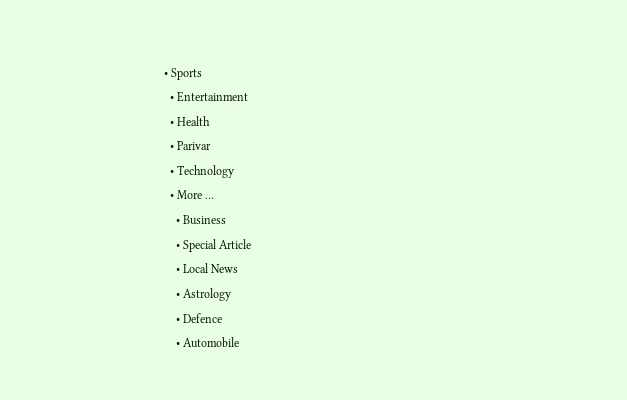• Sports
  • Entertainment
  • Health
  • Parivar
  • Technology
  • More …
    • Business
    • Special Article
    • Local News
    • Astrology
    • Defence
    • Automobile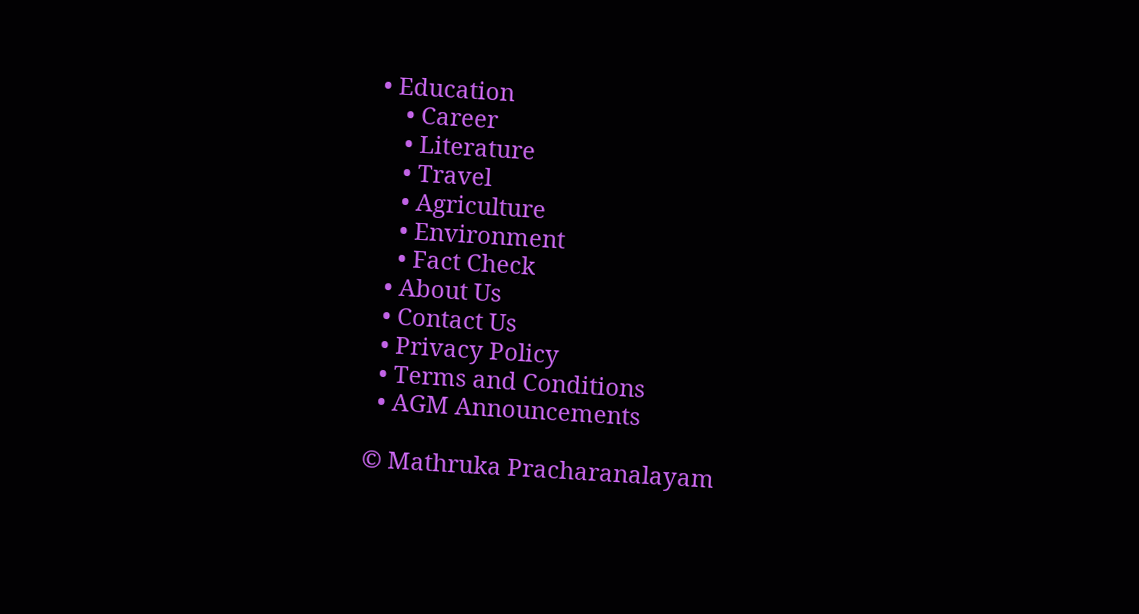• Education
    • Career
    • Literature
    • Travel
    • Agriculture
    • Environment
    • Fact Check
  • About Us
  • Contact Us
  • Privacy Policy
  • Terms and Conditions
  • AGM Announcements

© Mathruka Pracharanalayam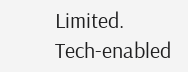Limited.
Tech-enabled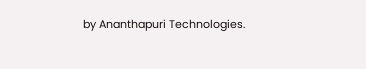by Ananthapuri Technologies.